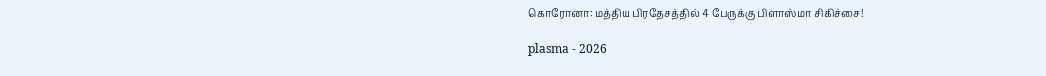கொரோனா: மத்திய பிரதேசத்தில் 4 பேருக்கு பிளாஸ்மா சிகிச்சை!

plasma - 2026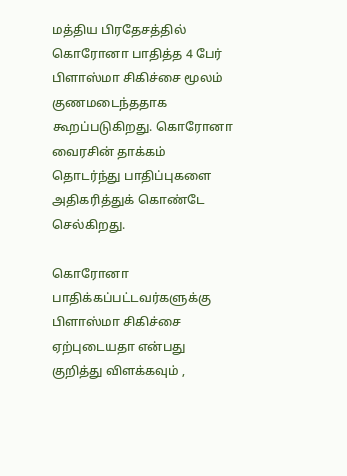மத்திய பிரதேசத்தில் கொரோனா பாதித்த 4 பேர் பிளாஸ்மா சிகிச்சை மூலம் குணமடைந்ததாக கூறப்படுகிறது. கொரோனா வைரசின் தாக்கம் தொடர்ந்து பாதிப்புகளை அதிகரித்துக் கொண்டே செல்கிறது.

கொரோனா பாதிக்கப்பட்டவர்களுக்கு பிளாஸ்மா சிகிச்சை ஏற்புடையதா என்பது குறித்து விளக்கவும் ,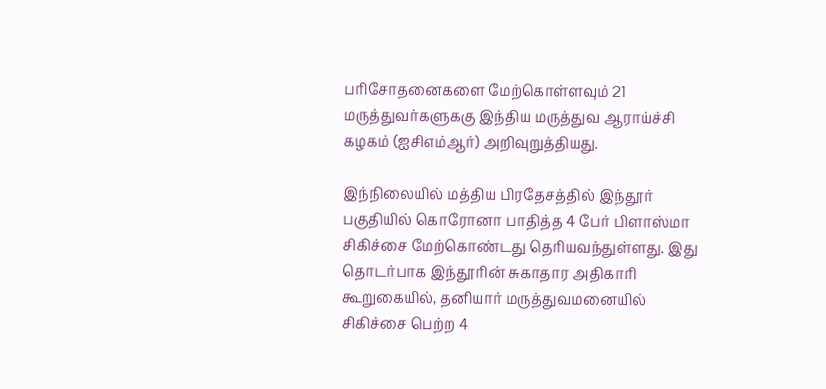பரிசோதனைகளை மேற்கொள்ளவும் 21 மருத்துவர்களுககு இந்திய மருத்துவ ஆராய்ச்சி கழகம் (ஐசிஎம்ஆர்) அறிவுறுத்தியது.

இந்நிலையில் மத்திய பிரதேசத்தில் இந்தூர் பகுதியில் கொரோனா பாதித்த 4 பேர் பிளாஸ்மா சிகிச்சை மேற்கொண்டது தெரியவந்துள்ளது. இது தொடர்பாக இந்தூரின் சுகாதார அதிகாரி கூறுகையில், தனியார் மருத்துவமனையில் சிகிச்சை பெற்ற 4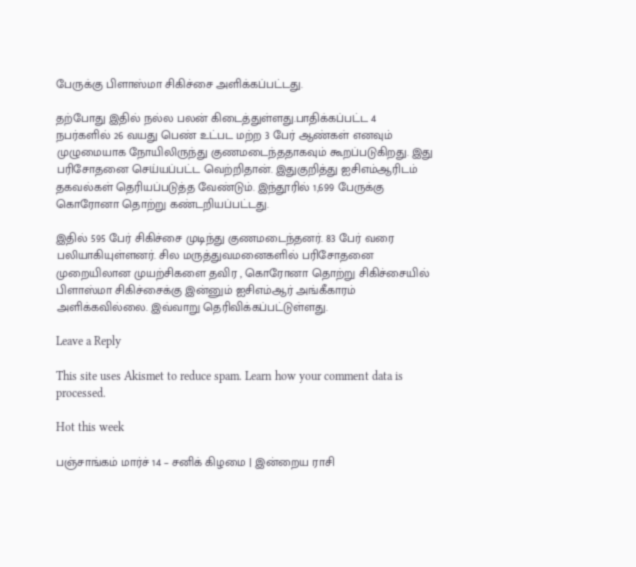பேருக்கு பிளாஸ்மா சிகிச்சை அளிக்கப்பட்டது.

தற்போது இதில் நல்ல பலன் கிடைத்துள்ளது.பாதிக்கப்பட்ட 4 நபர்களில் 26 வயது பெண் உட்பட மற்ற 3 பேர் ஆண்கள் எனவும் முழுமையாக நோயிலிருந்து குணமடைந்ததாகவும் கூறப்படுகிறது. இது பரிசோதனை செய்யப்பட்ட வெற்றிதான். இதுகுறித்து ஐசிஎம்ஆரிடம் தகவல்கள் தெரியப்படுத்த வேண்டும். இந்தூரில் 1,699 பேருக்கு கொரோனா தொற்று கண்டறியப்பட்டது.

இதில் 595 பேர் சிகிச்சை முடிந்து குணமடைந்தனர். 83 பேர் வரை பலியாகியுள்ளனர். சில மருத்துவமனைகளில் பரிசோதனை முறையிலான முயற்சிகளை தவிர , கொரோனா தொற்று சிகிச்சையில் பிளாஸ்மா சிகிச்சைக்கு இன்னும் ஐசிஎம்ஆர் அங்கீகாரம் அளிக்கவில்லை. இவ்வாறு தெரிவிக்கப்பட்டுள்ளது.

Leave a Reply

This site uses Akismet to reduce spam. Learn how your comment data is processed.

Hot this week

பஞ்சாங்கம் மார்ச் 14 – சனிக் கிழமை | இன்றைய ராசி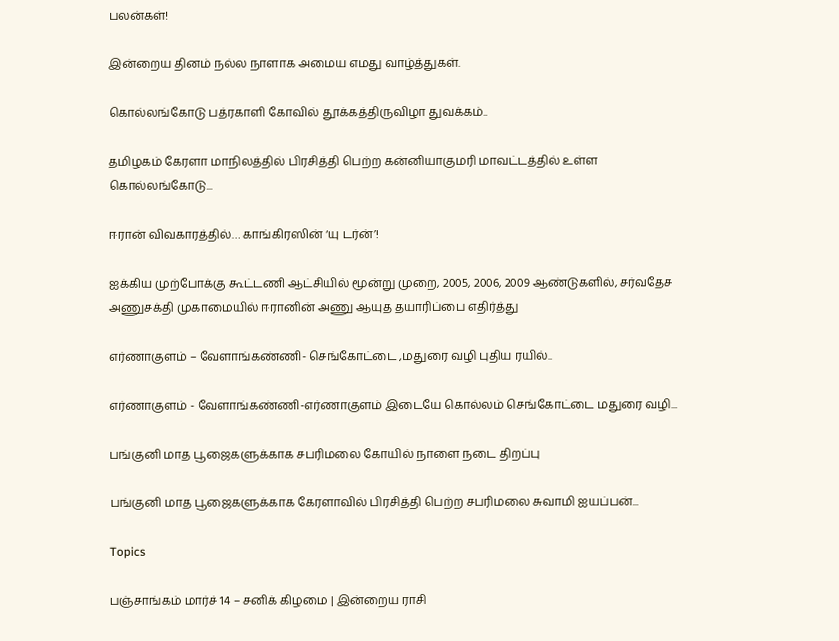பலன்கள்!

இன்றைய தினம் நல்ல நாளாக அமைய எமது வாழ்த்துகள்.

கொல்லங்கோடு பத்ரகாளி கோவில் தூக்கத்திருவிழா துவக்கம்..

தமிழகம் கேரளா மாநிலத்தில் பிரசித்தி பெற்ற கன்னியாகுமரி மாவட்டத்தில் உள்ள கொல்லங்கோடு...

ஈரான் விவகாரத்தில்… காங்கிரஸின் ‘யு டர்ன்’!

ஐக்கிய முற்போக்கு கூட்டணி ஆட்சியில் மூன்று முறை, 2005, 2006, 2009 ஆண்டுகளில், சர்வதேச அணுசக்தி முகாமையில் ஈரானின் அணு ஆயுத தயாரிப்பை எதிர்த்து

எர்ணாகுளம் – வேளாங்கண்ணி- செங்கோட்டை ,மதுரை வழி புதிய ரயில்..

எர்ணாகுளம் - வேளாங்கண்ணி-எர்ணாகுளம் இடையே கொல்லம் செங்கோட்டை மதுரை வழி...

பங்குனி மாத பூஜைகளுக்காக சபரிமலை கோயில் நாளை நடை திறப்பு

பங்குனி மாத பூஜைகளுக்காக கேரளாவில் பிரசித்தி பெற்ற சபரிமலை சுவாமி ஐயப்பன்...

Topics

பஞ்சாங்கம் மார்ச் 14 – சனிக் கிழமை | இன்றைய ராசி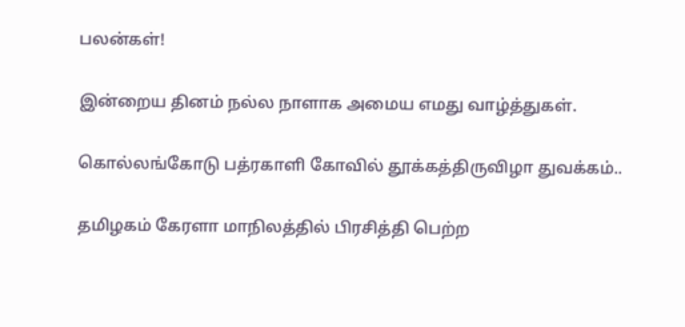பலன்கள்!

இன்றைய தினம் நல்ல நாளாக அமைய எமது வாழ்த்துகள்.

கொல்லங்கோடு பத்ரகாளி கோவில் தூக்கத்திருவிழா துவக்கம்..

தமிழகம் கேரளா மாநிலத்தில் பிரசித்தி பெற்ற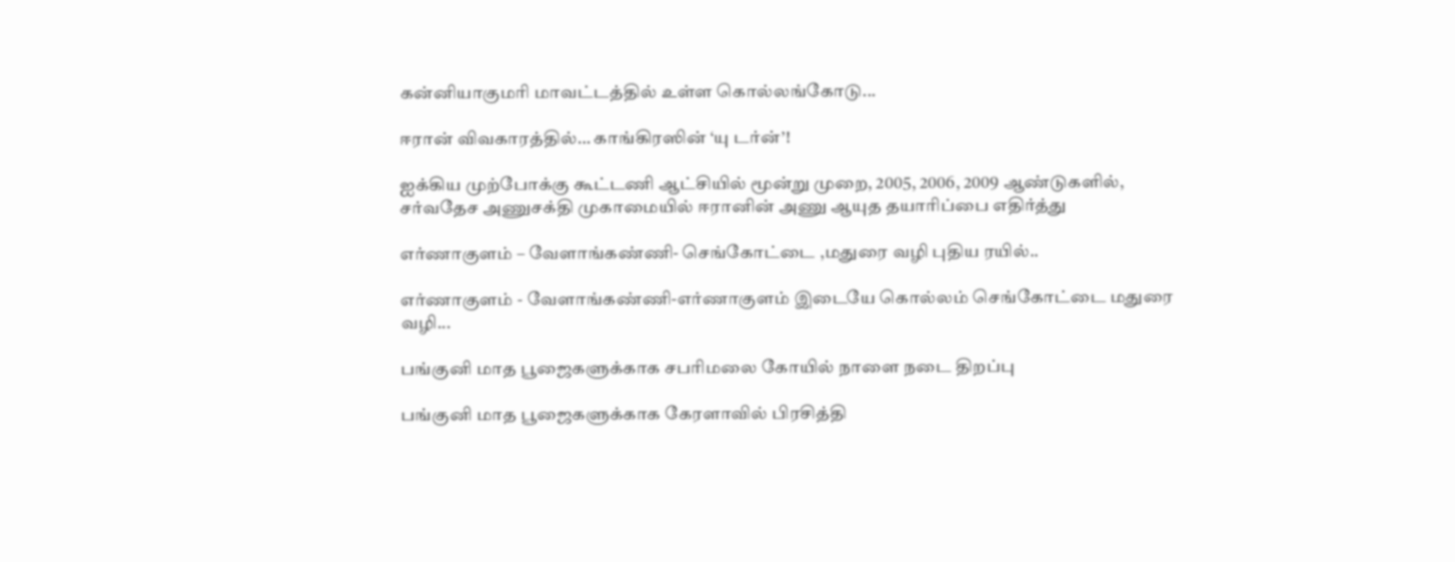கன்னியாகுமரி மாவட்டத்தில் உள்ள கொல்லங்கோடு...

ஈரான் விவகாரத்தில்… காங்கிரஸின் ‘யு டர்ன்’!

ஐக்கிய முற்போக்கு கூட்டணி ஆட்சியில் மூன்று முறை, 2005, 2006, 2009 ஆண்டுகளில், சர்வதேச அணுசக்தி முகாமையில் ஈரானின் அணு ஆயுத தயாரிப்பை எதிர்த்து

எர்ணாகுளம் – வேளாங்கண்ணி- செங்கோட்டை ,மதுரை வழி புதிய ரயில்..

எர்ணாகுளம் - வேளாங்கண்ணி-எர்ணாகுளம் இடையே கொல்லம் செங்கோட்டை மதுரை வழி...

பங்குனி மாத பூஜைகளுக்காக சபரிமலை கோயில் நாளை நடை திறப்பு

பங்குனி மாத பூஜைகளுக்காக கேரளாவில் பிரசித்தி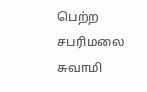பெற்ற சபரிமலை சுவாமி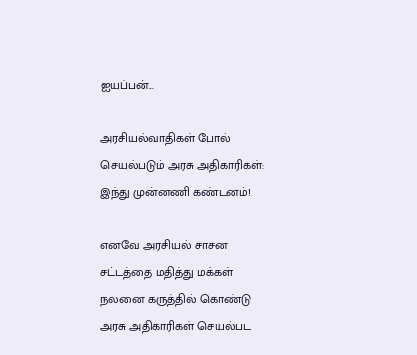ஐயப்பன்...

அரசியல்வாதிகள் போல் செயல்படும் அரசு அதிகாரிகள்: இந்து முன்னணி கண்டனம்!

எனவே அரசியல் சாசன சட்டத்தை மதித்து மக்கள் நலனை கருத்தில் கொண்டு அரசு அதிகாரிகள் செயல்பட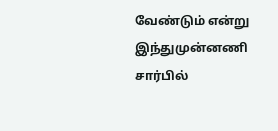வேண்டும் என்று இந்துமுன்னணி சார்பில்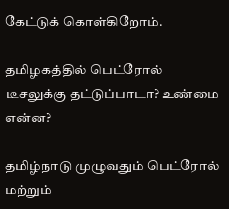கேட்டுக் கொள்கிறோம்.

தமிழகத்தில் பெட்ரோல் டீசலுக்கு தட்டுப்பாடா? உண்மை என்ன?

தமிழ்நாடு முழுவதும் பெட்ரோல் மற்றும்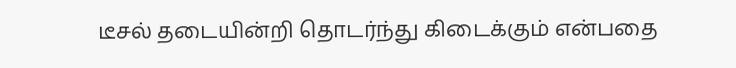டீசல் தடையின்றி தொடர்ந்து கிடைக்கும் என்பதை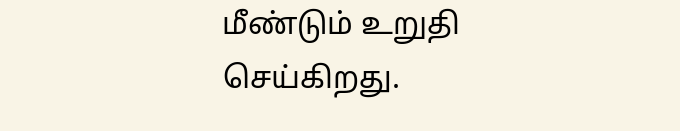மீண்டும் உறுதி செய்கிறது.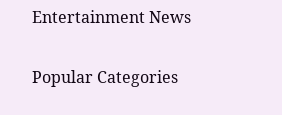Entertainment News

Popular Categories